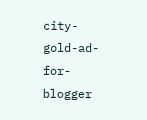city-gold-ad-for-blogger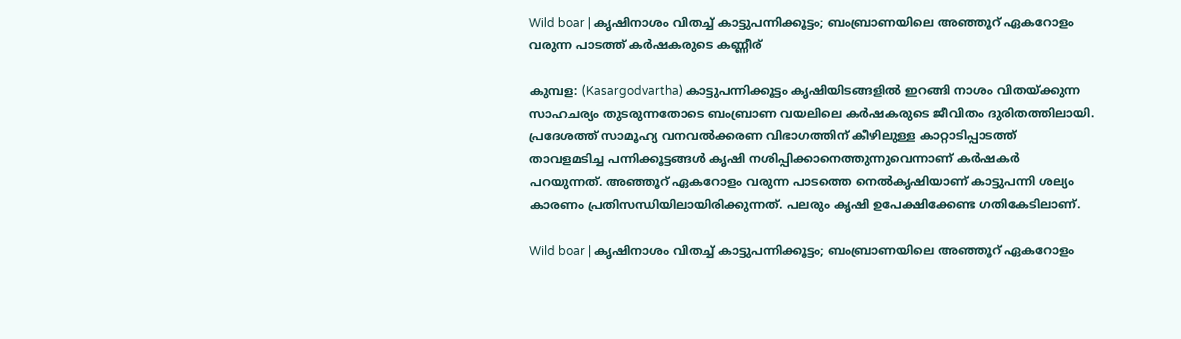Wild boar | കൃഷിനാശം വിതച്ച് കാട്ടുപന്നിക്കൂട്ടം; ബംബ്രാണയിലെ അഞ്ഞൂറ് ഏകറോളം വരുന്ന പാടത്ത് കര്‍ഷകരുടെ കണ്ണീര്

കുമ്പള: (Kasargodvartha) കാട്ടുപന്നിക്കൂട്ടം കൃഷിയിടങ്ങളില്‍ ഇറങ്ങി നാശം വിതയ്ക്കുന്ന സാഹചര്യം തുടരുന്നതോടെ ബംബ്രാണ വയലിലെ കര്‍ഷകരുടെ ജീവിതം ദുരിതത്തിലായി. പ്രദേശത്ത് സാമൂഹ്യ വനവല്‍ക്കരണ വിഭാഗത്തിന് കീഴിലുള്ള കാറ്റാടിപ്പാടത്ത് താവളമടിച്ച പന്നിക്കൂട്ടങ്ങള്‍ കൃഷി നശിപ്പിക്കാനെത്തുന്നുവെന്നാണ് കര്‍ഷകര്‍ പറയുന്നത്. അഞ്ഞൂറ് ഏകറോളം വരുന്ന പാടത്തെ നെല്‍കൃഷിയാണ് കാട്ടുപന്നി ശല്യം കാരണം പ്രതിസന്ധിയിലായിരിക്കുന്നത്. പലരും കൃഷി ഉപേക്ഷിക്കേണ്ട ഗതികേടിലാണ്.

Wild boar | കൃഷിനാശം വിതച്ച് കാട്ടുപന്നിക്കൂട്ടം; ബംബ്രാണയിലെ അഞ്ഞൂറ് ഏകറോളം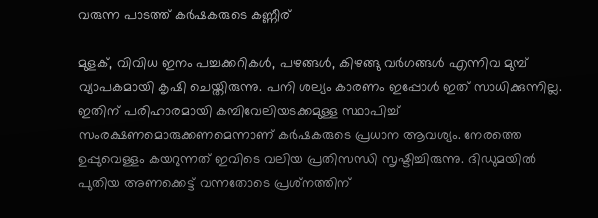വരുന്ന പാടത്ത് കര്‍ഷകരുടെ കണ്ണീര്

മുളക്, വിവിധ ഇനം പച്ചക്കറികള്‍, പഴങ്ങള്‍, കിഴങ്ങു വര്‍ഗങ്ങള്‍ എന്നിവ മുമ്പ് വ്യാപകമായി കൃഷി ചെയ്തിരുന്നു. പനി ശല്യം കാരണം ഇപ്പോള്‍ ഇത് സാധിക്കുന്നില്ല. ഇതിന് പരിഹാരമായി കമ്പിവേലിയടക്കമുള്ള സ്ഥാപിച്ച് സംരക്ഷണമൊരുക്കണമെന്നാണ് കര്‍ഷകരുടെ പ്രധാന ആവശ്യം. നേരത്തെ ഉപ്പുവെള്ളം കയറുന്നത് ഇവിടെ വലിയ പ്രതിസന്ധി സൃഷ്ടിച്ചിരുന്നു. ദിഡുമയില്‍ പുതിയ അണക്കെട്ട് വന്നതോടെ പ്രശ്‌നത്തിന്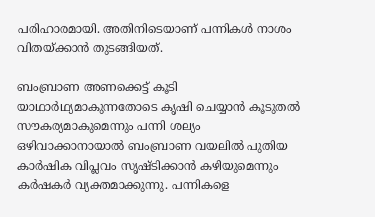പരിഹാരമായി. അതിനിടെയാണ് പന്നികള്‍ നാശം വിതയ്ക്കാന്‍ തുടങ്ങിയത്.

ബംബ്രാണ അണക്കെട്ട് കൂടി യാഥാര്‍ഥ്യമാകുന്നതോടെ കൃഷി ചെയ്യാന്‍ കൂടുതല്‍ സൗകര്യമാകുമെന്നും പന്നി ശല്യം ഒഴിവാക്കാനായാല്‍ ബംബ്രാണ വയലില്‍ പുതിയ കാര്‍ഷിക വിപ്ലവം സൃഷ്ടിക്കാന്‍ കഴിയുമെന്നും കര്‍ഷകര്‍ വ്യക്തമാക്കുന്നു. പന്നികളെ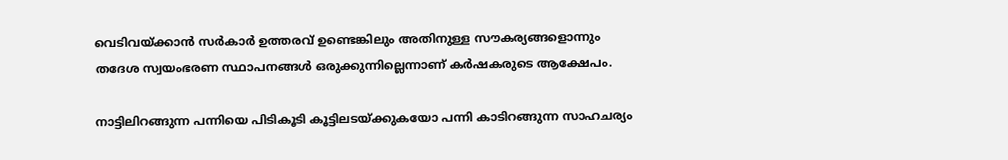വെടിവയ്ക്കാന്‍ സര്‍കാര്‍ ഉത്തരവ് ഉണ്ടെങ്കിലും അതിനുള്ള സൗകര്യങ്ങളൊന്നും തദേശ സ്വയംഭരണ സ്ഥാപനങ്ങള്‍ ഒരുക്കുന്നില്ലെന്നാണ് കര്‍ഷകരുടെ ആക്ഷേപം.

നാട്ടിലിറങ്ങുന്ന പന്നിയെ പിടികൂടി കൂട്ടിലടയ്ക്കുകയോ പന്നി കാടിറങ്ങുന്ന സാഹചര്യം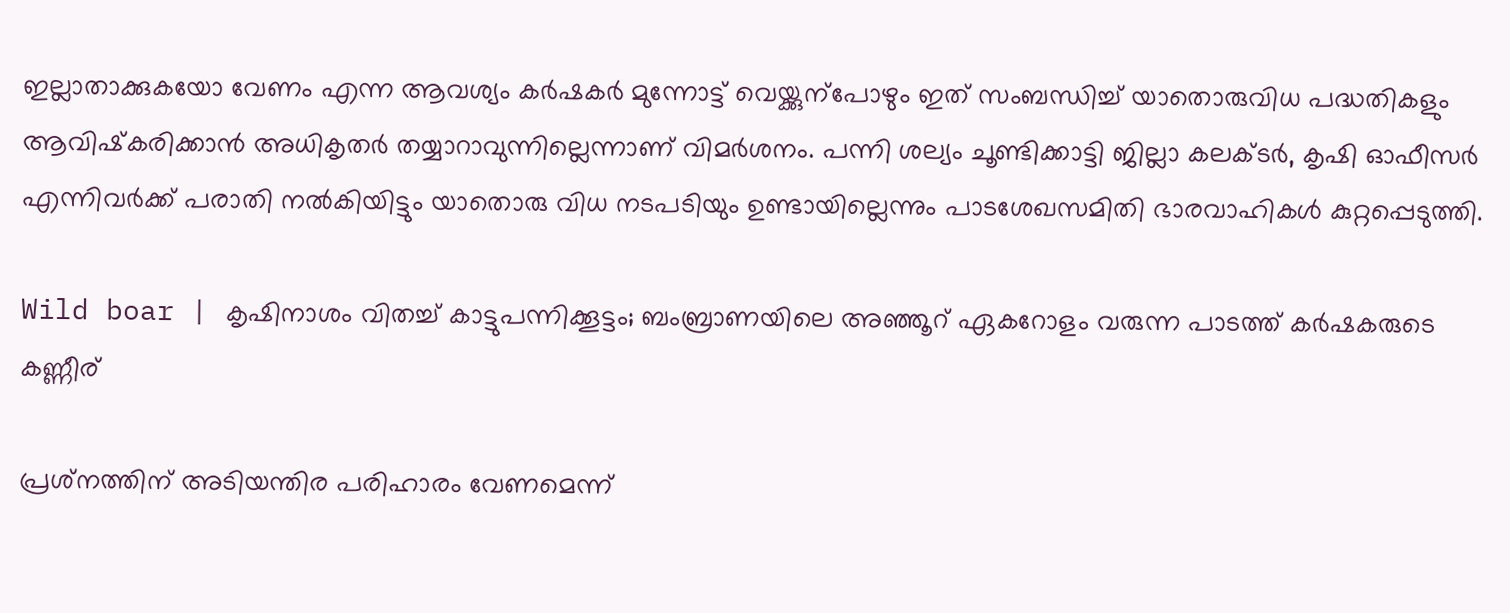ഇല്ലാതാക്കുകയോ വേണം എന്ന ആവശ്യം കര്‍ഷകര്‍ മുന്നോട്ട് വെയ്ക്കുന്‌പോഴും ഇത് സംബന്ധിച്ച് യാതൊരുവിധ പദ്ധതികളും ആവിഷ്‌കരിക്കാന്‍ അധികൃതര്‍ തയ്യാറാവുന്നില്ലെന്നാണ് വിമര്‍ശനം. പന്നി ശല്യം ചൂണ്ടിക്കാട്ടി ജില്ലാ കലക്ടര്‍, കൃഷി ഓഫീസര്‍ എന്നിവര്‍ക്ക് പരാതി നല്‍കിയിട്ടും യാതൊരു വിധ നടപടിയും ഉണ്ടായില്ലെന്നും പാടശേഖസമിതി ഭാരവാഹികള്‍ കുറ്റപ്പെടുത്തി.

Wild boar | കൃഷിനാശം വിതച്ച് കാട്ടുപന്നിക്കൂട്ടം; ബംബ്രാണയിലെ അഞ്ഞൂറ് ഏകറോളം വരുന്ന പാടത്ത് കര്‍ഷകരുടെ കണ്ണീര്

പ്രശ്‌നത്തിന് അടിയന്തിര പരിഹാരം വേണമെന്ന്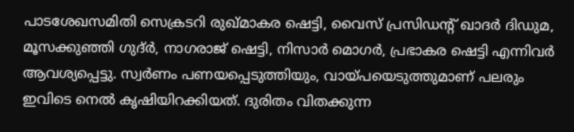പാടശേഖസമിതി സെക്രടറി രുഖ്മാകര ഷെട്ടി, വൈസ് പ്രസിഡന്റ് ഖാദര്‍ ദിഡുമ, മൂസക്കുഞ്ഞി ഗുദ്ര്‍, നാഗരാജ് ഷെട്ടി, നിസാര്‍ മൊഗര്‍, പ്രഭാകര ഷെട്ടി എന്നിവര്‍ ആവശ്യപ്പെട്ടു. സ്വര്‍ണം പണയപ്പെടുത്തിയും, വായ്പയെടുത്തുമാണ് പലരും ഇവിടെ നെല്‍ കൃഷിയിറക്കിയത്. ദുരിതം വിതക്കുന്ന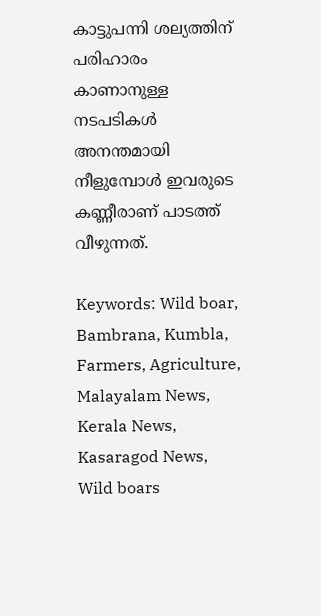കാട്ടുപന്നി ശല്യത്തിന് പരിഹാരം കാണാനുള്ള നടപടികള്‍ അനന്തമായി നീളുമ്പോള്‍ ഇവരുടെ കണ്ണീരാണ് പാടത്ത് വീഴുന്നത്.

Keywords: Wild boar, Bambrana, Kumbla, Farmers, Agriculture, Malayalam News, Kerala News, Kasaragod News, Wild boars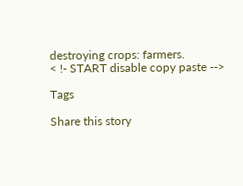destroying crops: farmers.
< !- START disable copy paste -->

Tags

Share this story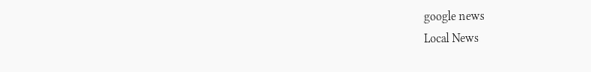google news
Local News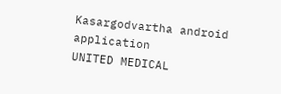Kasargodvartha android application
UNITED MEDICAL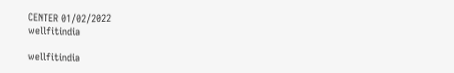CENTER 01/02/2022
wellfitindia

wellfitindia